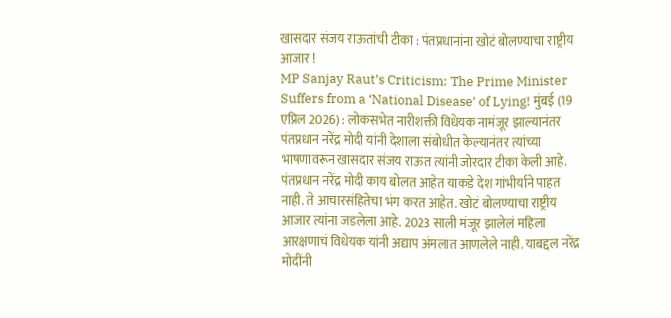खासदार संजय राऊतांची टीका : पंतप्रधानांना खोटं बोलण्याचा राष्ट्रीय आजार !
MP Sanjay Raut’s Criticism: The Prime Minister Suffers from a ‘National Disease’ of Lying! मुंबई (19 एप्रिल 2026) : लोकसभेत नारीशक्ती विधेयक नामंजूर झाल्यानंतर पंतप्रधान नरेंद्र मोदी यांनी देशाला संबोधीत केल्यानंतर त्यांच्या भाषणावरून खासदार संजय राऊत त्यांनी जोरदार टीका केली आहे. पंतप्रधान नरेंद्र मोदी काय बोलत आहेत याकडे देश गांभीर्याने पाहत नाही. ते आचारसंहितेचा भंग करत आहेत. खोटं बोलण्याचा राष्ट्रीय आजार त्यांना जडलेला आहे. 2023 साली मंजूर झालेलं महिला आरक्षणाचं विधेयक यांनी अद्याप अंमलात आणलेले नाही. याबद्दल नरेंद्र मोदींनी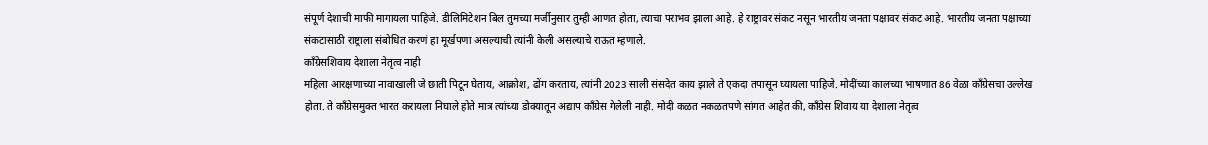संपूर्ण देशाची माफी मागायला पाहिजे. डीलिमिटेशन बिल तुमच्या मर्जीनुसार तुम्ही आणत होता, त्याचा पराभव झाला आहे. हे राष्ट्रावर संकट नसून भारतीय जनता पक्षावर संकट आहे. भारतीय जनता पक्षाच्या संकटासाठी राष्ट्राला संबोधित करणं हा मूर्खपणा असल्याची त्यांनी केली असल्याचे राऊत म्हणाले.
काँग्रेसशिवाय देशाला नेतृत्व नाही
महिला आरक्षणाच्या नावाखाली जे छाती पिटून घेताय, आक्रोश, ढोंग करताय, त्यांनी 2023 साली संसदेत काय झाले ते एकदा तपासून घ्यायला पाहिजे. मोदींच्या कालच्या भाषणात 86 वेळा काँग्रेसचा उल्लेख होता. ते काँग्रेसमुक्त भारत करायला निघाले होते मात्र त्यांच्या डोक्यातून अद्याप काँग्रेस गेलेली नाही. मोदी कळत नकळतपणे सांगत आहेत की, काँग्रेस शिवाय या देशाला नेतृत्व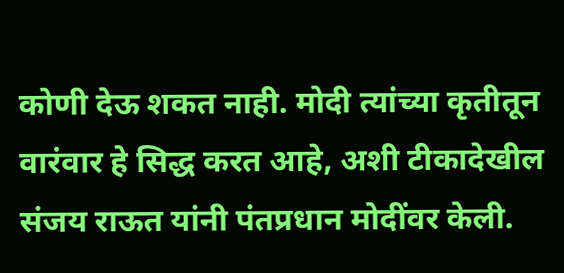कोणी देऊ शकत नाही. मोदी त्यांच्या कृतीतून वारंवार हे सिद्ध करत आहे, अशी टीकादेखील संजय राऊत यांनी पंतप्रधान मोदींवर केली.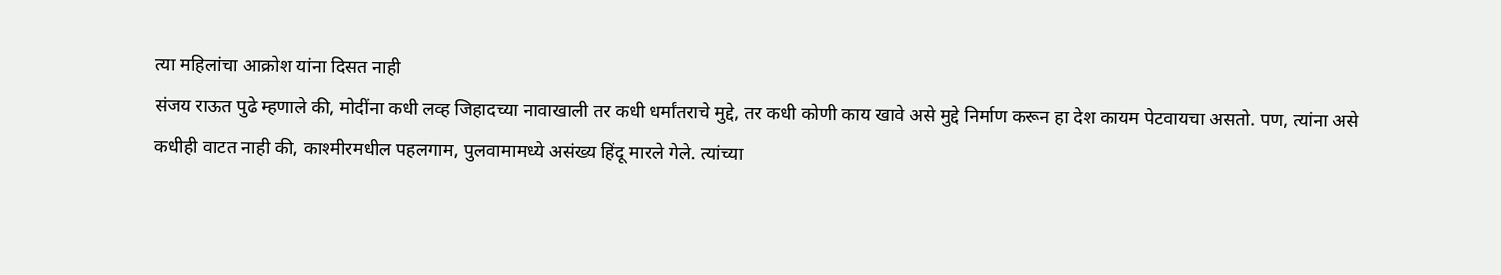त्या महिलांचा आक्रोश यांना दिसत नाही
संजय राऊत पुढे म्हणाले की, मोदींना कधी लव्ह जिहादच्या नावाखाली तर कधी धर्मांतराचे मुद्दे, तर कधी कोणी काय खावे असे मुद्दे निर्माण करून हा देश कायम पेटवायचा असतो. पण, त्यांना असे कधीही वाटत नाही की, काश्मीरमधील पहलगाम, पुलवामामध्ये असंख्य हिंदू मारले गेले. त्यांच्या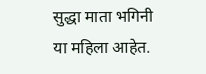सुद्धा माता भगिनी या महिला आहेत.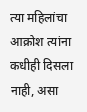त्या महिलांचा आक्रोश त्यांना कधीही दिसला नाही, असा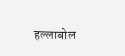हल्लाबोल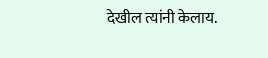देखील त्यांनी केलाय.